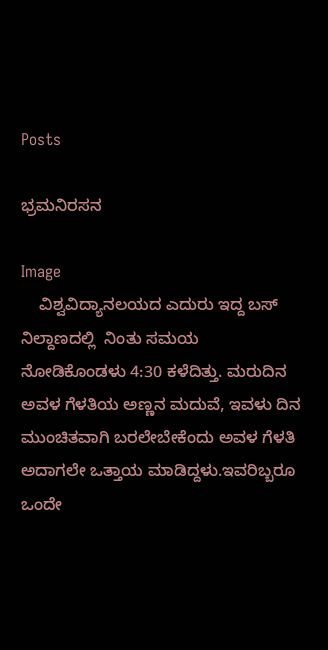Posts

ಭ್ರಮನಿರಸನ

Image
    ವಿಶ್ವವಿದ್ಯಾನಲಯದ ಎದುರು ಇದ್ದ ಬಸ್ ನಿಲ್ದಾಣದಲ್ಲಿ  ನಿಂತು ಸಮಯ ನೋಡಿಕೊಂಡಳು 4:30 ಕಳೆದಿತ್ತು. ಮರುದಿನ  ಅವಳ ಗೆಳತಿಯ ಅಣ್ಣನ ಮದುವೆ, ಇವಳು ದಿನ ಮುಂಚಿತವಾಗಿ ಬರಲೇಬೇಕೆಂದು ಅವಳ ಗೆಳತಿ ಅದಾಗಲೇ ಒತ್ತಾಯ ಮಾಡಿದ್ದಳು.ಇವರಿಬ್ಬರೂ ಒಂದೇ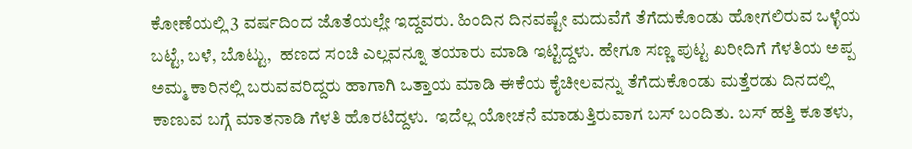ಕೋಣೆಯಲ್ಲಿ 3 ವರ್ಷದಿಂದ ಜೊತೆಯಲ್ಲೇ ಇದ್ದವರು. ಹಿಂದಿನ ದಿನವಷ್ಟೇ ಮದುವೆಗೆ ತೆಗೆದುಕೊಂಡು ಹೋಗಲಿರುವ ಒಳ್ಳೆಯ ಬಟ್ಟೆ, ಬಳೆ, ಬೊಟ್ಟು,  ಹಣದ ಸಂಚಿ ಎಲ್ಲವನ್ನೂ ತಯಾರು ಮಾಡಿ ಇಟ್ಟಿದ್ದಳು. ಹೇಗೂ ಸಣ್ಣ ಪುಟ್ಟ ಖರೀದಿಗೆ ಗೆಳತಿಯ ಅಪ್ಪ ಅಮ್ಮ ಕಾರಿನಲ್ಲಿ ಬರುವವರಿದ್ದರು ಹಾಗಾಗಿ ಒತ್ತಾಯ ಮಾಡಿ ಈಕೆಯ ಕೈಚೀಲವನ್ನು ತೆಗೆದುಕೊಂಡು ಮತ್ತೆರಡು ದಿನದಲ್ಲಿ ಕಾಣುವ ಬಗ್ಗೆ ಮಾತನಾಡಿ ಗೆಳತಿ ಹೊರಟಿದ್ದಳು.  ಇದೆಲ್ಲ ಯೋಚನೆ ಮಾಡುತ್ತಿರುವಾಗ ಬಸ್ ಬಂದಿತು. ಬಸ್ ಹತ್ತಿ ಕೂತಳು,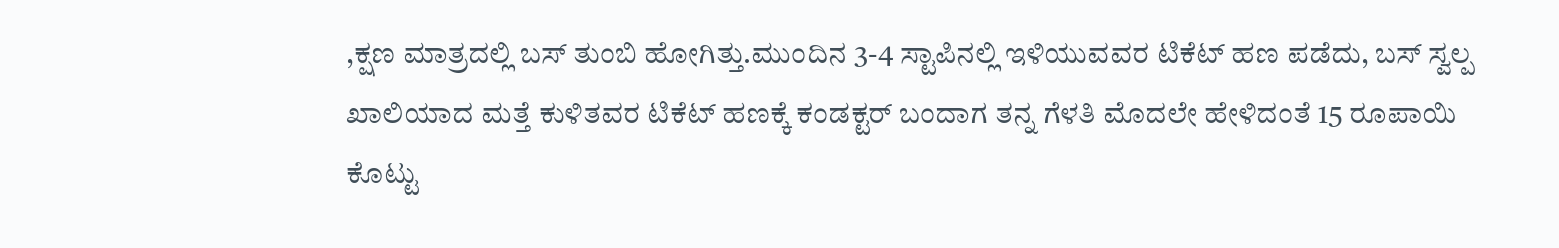,ಕ್ಷಣ ಮಾತ್ರದಲ್ಲಿ ಬಸ್ ತುಂಬಿ ಹೋಗಿತ್ತು.ಮುಂದಿನ 3-4 ಸ್ಟಾಪಿನಲ್ಲಿ ಇಳಿಯುವವರ ಟಿಕೆಟ್ ಹಣ ಪಡೆದು, ಬಸ್ ಸ್ವಲ್ಪ ಖಾಲಿಯಾದ ಮತ್ತೆ ಕುಳಿತವರ ಟಿಕೆಟ್ ಹಣಕ್ಕೆ ಕಂಡಕ್ಟರ್ ಬಂದಾಗ ತನ್ನ ಗೆಳತಿ ಮೊದಲೇ ಹೇಳಿದಂತೆ 15 ರೂಪಾಯಿ ಕೊಟ್ಟು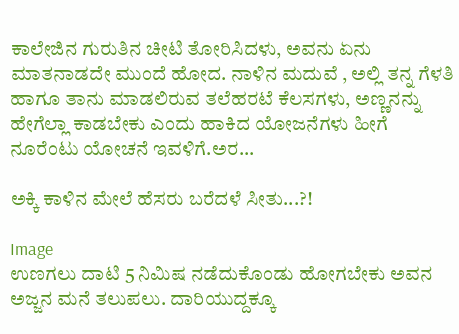ಕಾಲೇಜಿನ ಗುರುತಿನ ಚೀಟಿ ತೋರಿಸಿದಳು, ಅವನು ಏನು ಮಾತನಾಡದೇ ಮುಂದೆ ಹೋದ. ನಾಳಿನ ಮದುವೆ , ಅಲ್ಲಿ ತನ್ನ ಗೆಳತಿ ಹಾಗೂ ತಾನು ಮಾಡಲಿರುವ ತಲೆಹರಟೆ ಕೆಲಸಗಳು, ಅಣ್ಣನನ್ನು ಹೇಗೆಲ್ಲಾ ಕಾಡಬೇಕು ಎಂದು ಹಾಕಿದ ಯೋಜನೆಗಳು ಹೀಗೆ ನೂರೆಂಟು ಯೋಚನೆ ಇವಳಿಗೆ.ಅರ...

ಅಕ್ಕಿ ಕಾಳಿನ ಮೇಲೆ ಹೆಸರು ಬರೆದಳೆ ಸೀತು...?!

Image
ಉಣಗಲು ದಾಟಿ 5 ನಿಮಿಷ ನಡೆದುಕೊಂಡು ಹೋಗಬೇಕು ಅವನ ಅಜ್ಜನ ಮನೆ ತಲುಪಲು. ದಾರಿಯುದ್ದಕ್ಕೂ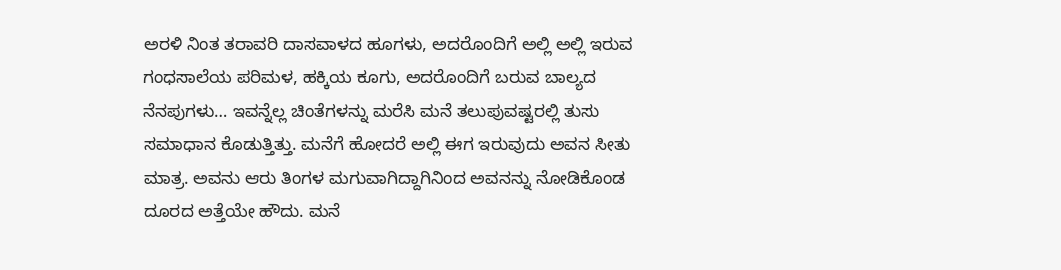ಅರಳಿ ನಿಂತ ತರಾವರಿ ದಾಸವಾಳದ ಹೂಗಳು, ಅದರೊಂದಿಗೆ ಅಲ್ಲಿ ಅಲ್ಲಿ ಇರುವ ಗಂಧಸಾಲೆಯ ಪರಿಮಳ, ಹಕ್ಕಿಯ ಕೂಗು, ಅದರೊಂದಿಗೆ ಬರುವ ಬಾಲ್ಯದ ನೆನಪುಗಳು… ಇವನ್ನೆಲ್ಲ ಚಿಂತೆಗಳನ್ನು ಮರೆಸಿ ಮನೆ ತಲುಪುವಷ್ಟರಲ್ಲಿ ತುಸು ಸಮಾಧಾನ ಕೊಡುತ್ತಿತ್ತು. ಮನೆಗೆ ಹೋದರೆ ಅಲ್ಲಿ ಈಗ ಇರುವುದು ಅವನ ಸೀತು ಮಾತ್ರ. ಅವನು ಆರು ತಿಂಗಳ ಮಗುವಾಗಿದ್ದಾಗಿನಿಂದ ಅವನನ್ನು ನೋಡಿಕೊಂಡ ದೂರದ ಅತ್ತೆಯೇ ಹೌದು. ಮನೆ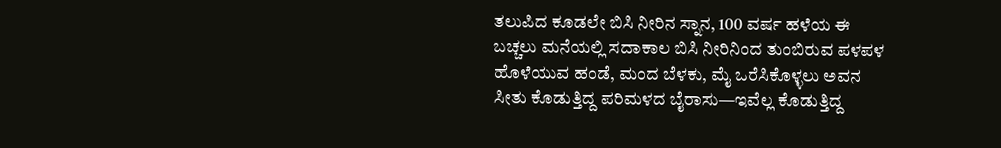ತಲುಪಿದ ಕೂಡಲೇ ಬಿಸಿ ನೀರಿನ ಸ್ನಾನ, 100 ವರ್ಷ ಹಳೆಯ ಈ ಬಚ್ಚಲು ಮನೆಯಲ್ಲಿ ಸದಾಕಾಲ ಬಿಸಿ ನೀರಿನಿಂದ ತುಂಬಿರುವ ಪಳಪಳ ಹೊಳೆಯುವ ಹಂಡೆ, ಮಂದ ಬೆಳಕು, ಮೈ ಒರೆಸಿಕೊಳ್ಳಲು ಅವನ ಸೀತು ಕೊಡುತ್ತಿದ್ದ ಪರಿಮಳದ ಬೈರಾಸು—ಇವೆಲ್ಲ ಕೊಡುತ್ತಿದ್ದ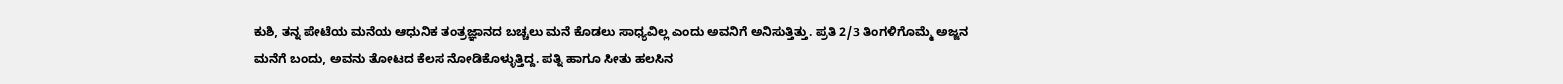ಕುಶಿ, ತನ್ನ ಪೇಟೆಯ ಮನೆಯ ಆಧುನಿಕ ತಂತ್ರಜ್ಞಾನದ ಬಚ್ಚಲು ಮನೆ ಕೊಡಲು ಸಾಧ್ಯವಿಲ್ಲ ಎಂದು ಅವನಿಗೆ ಅನಿಸುತ್ತಿತ್ತು. ಪ್ರತಿ 2/3 ತಿಂಗಳಿಗೊಮ್ಮೆ ಅಜ್ಜನ ಮನೆಗೆ ಬಂದು, ಅವನು ತೋಟದ ಕೆಲಸ ನೋಡಿಕೊಳ್ಳುತ್ತಿದ್ದ. ಪತ್ನಿ ಹಾಗೂ ಸೀತು ಹಲಸಿನ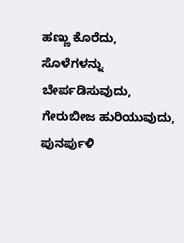ಹಣ್ಣು ಕೊರೆದು, ಸೊಳೆಗಳನ್ನು ಬೇರ್ಪಡಿಸುವುದು, ಗೇರುಬೀಜ ಹುರಿಯುವುದು, ಪುನರ್ಪುಳಿ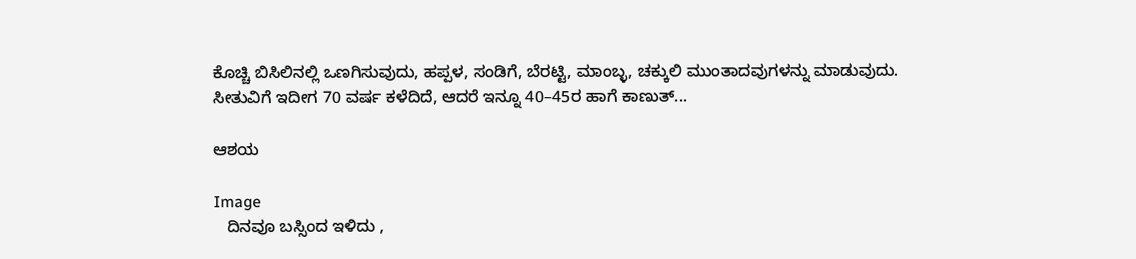ಕೊಚ್ಚಿ ಬಿಸಿಲಿನಲ್ಲಿ ಒಣಗಿಸುವುದು, ಹಪ್ಪಳ, ಸಂಡಿಗೆ, ಬೆರಟ್ಟಿ, ಮಾಂಬ್ಳ, ಚಕ್ಕುಲಿ ಮುಂತಾದವುಗಳನ್ನು ಮಾಡುವುದು. ಸೀತುವಿಗೆ ಇದೀಗ 70 ವರ್ಷ ಕಳೆದಿದೆ, ಆದರೆ ಇನ್ನೂ 40–45ರ ಹಾಗೆ ಕಾಣುತ್...

ಆಶಯ

Image
   ದಿನವೂ ಬಸ್ಸಿಂದ ಇಳಿದು ,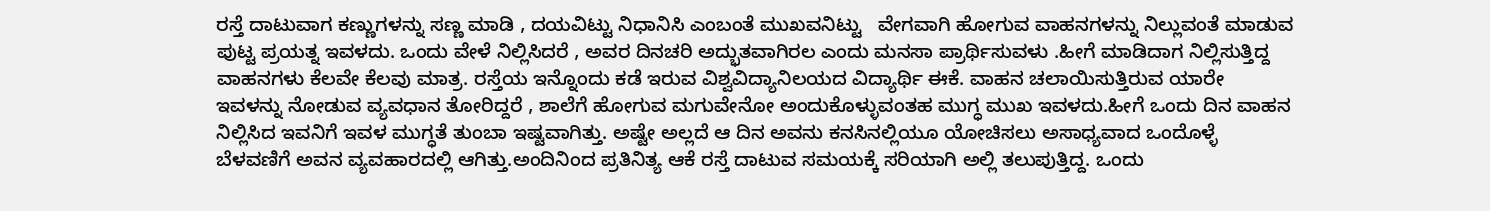ರಸ್ತೆ ದಾಟುವಾಗ ಕಣ್ಣುಗಳನ್ನು ಸಣ್ಣ ಮಾಡಿ , ದಯವಿಟ್ಟು ನಿಧಾನಿಸಿ ಎಂಬಂತೆ ಮುಖವನಿಟ್ಟು   ವೇಗವಾಗಿ ಹೋಗುವ ವಾಹನಗಳನ್ನು ನಿಲ್ಲುವಂತೆ ಮಾಡುವ ಪುಟ್ಟ ಪ್ರಯತ್ನ ಇವಳದು. ಒಂದು ವೇಳೆ ನಿಲ್ಲಿಸಿದರೆ , ಅವರ ದಿನಚರಿ ಅದ್ಭುತವಾಗಿರಲ ಎಂದು ಮನಸಾ ಪ್ರಾರ್ಥಿಸುವಳು .ಹೀಗೆ ಮಾಡಿದಾಗ ನಿಲ್ಲಿಸುತ್ತಿದ್ದ ವಾಹನಗಳು ಕೆಲವೇ ಕೆಲವು ಮಾತ್ರ. ರಸ್ತೆಯ ಇನ್ನೊಂದು ಕಡೆ ಇರುವ ವಿಶ್ವವಿದ್ಯಾನಿಲಯದ ವಿದ್ಯಾರ್ಥಿ ಈಕೆ. ವಾಹನ ಚಲಾಯಿಸುತ್ತಿರುವ ಯಾರೇ ಇವಳನ್ನು ನೋಡುವ ವ್ಯವಧಾನ ತೋರಿದ್ದರೆ , ಶಾಲೆಗೆ ಹೋಗುವ ಮಗುವೇನೋ ಅಂದುಕೊಳ್ಳುವಂತಹ ಮುಗ್ಧ ಮುಖ ಇವಳದು.ಹೀಗೆ ಒಂದು ದಿನ ವಾಹನ ನಿಲ್ಲಿಸಿದ ಇವನಿಗೆ ಇವಳ ಮುಗ್ಧತೆ ತುಂಬಾ ಇಷ್ಟವಾಗಿತ್ತು. ಅಷ್ಟೇ ಅಲ್ಲದೆ ಆ ದಿನ ಅವನು ಕನಸಿನಲ್ಲಿಯೂ ಯೋಚಿಸಲು ಅಸಾಧ್ಯವಾದ ಒಂದೊಳ್ಳೆ ಬೆಳವಣಿಗೆ ಅವನ ವ್ಯವಹಾರದಲ್ಲಿ ಆಗಿತ್ತು.ಅಂದಿನಿಂದ ಪ್ರತಿನಿತ್ಯ ಆಕೆ ರಸ್ತೆ ದಾಟುವ ಸಮಯಕ್ಕೆ ಸರಿಯಾಗಿ ಅಲ್ಲಿ ತಲುಪುತ್ತಿದ್ದ. ಒಂದು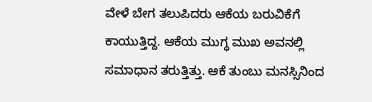ವೇಳೆ ಬೇಗ ತಲುಪಿದರು ಆಕೆಯ ಬರುವಿಕೆಗೆ ಕಾಯುತ್ತಿದ್ದ. ಆಕೆಯ ಮುಗ್ಧ ಮುಖ ಅವನಲ್ಲಿ ಸಮಾಧಾನ ತರುತ್ತಿತ್ತು. ಆಕೆ ತುಂಬು ಮನಸ್ಸಿನಿಂದ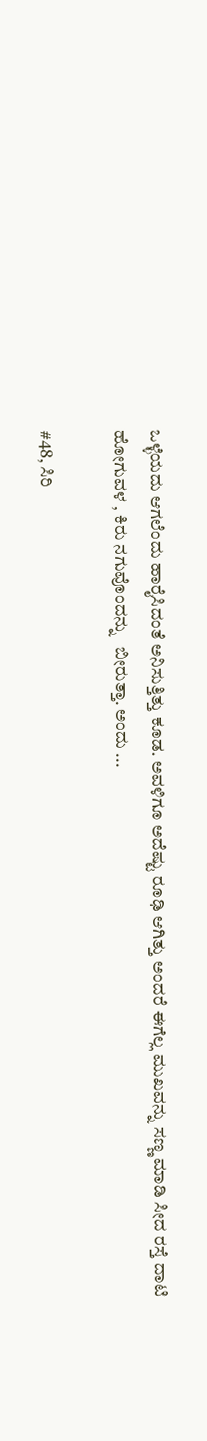ಒಳ್ಳೆಯದು ಆಗಲೆಂದು ಹಾರೈಸಿದಂತೆ ಅನಿಸುತ್ತಿತ್ತು ಕೂಡ. ಅವಳಿಗೂ ಅದೆಷ್ಟು ರೂಢಿ ಆಗಿತ್ತು ಅಂದರೆ ಈಗೆಲ್ಲ ಮುಖವನ್ನು ಸಣ್ಣ ಮಾಡಿ ಸೀದ ರಸ್ತೆ ದಾಟಿ ಹೋಗುವಳ , ಕಿರು ನಗುವೊಂದನ್ನು   ಬೀರುತ್ತಾ. ಅಂದು ...

#48, ಸಿರಿ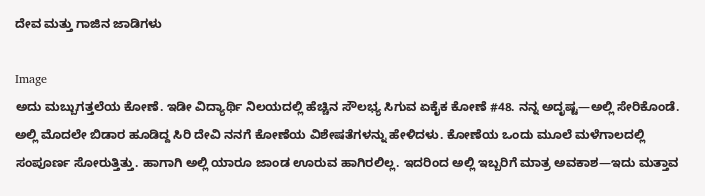ದೇವ ಮತ್ತು ಗಾಜಿನ ಜಾಡಿಗಳು

Image
ಅದು ಮಬ್ಬುಗತ್ತಲೆಯ ಕೋಣೆ. ಇಡೀ ವಿದ್ಯಾರ್ಥಿ ನಿಲಯದಲ್ಲಿ ಹೆಚ್ಚಿನ ಸೌಲಭ್ಯ ಸಿಗುವ ಏಕೈಕ ಕೋಣೆ #48. ನನ್ನ ಅದೃಷ್ಟ—ಅಲ್ಲಿ ಸೇರಿಕೊಂಡೆ. ಅಲ್ಲಿ ಮೊದಲೇ ಬಿಡಾರ ಹೂಡಿದ್ದ ಸಿರಿ ದೇವಿ ನನಗೆ ಕೋಣೆಯ ವಿಶೇಷತೆಗಳನ್ನು ಹೇಳಿದಳು. ಕೋಣೆಯ ಒಂದು ಮೂಲೆ ಮಳೆಗಾಲದಲ್ಲಿ ಸಂಪೂರ್ಣ ಸೋರುತ್ತಿತ್ತು. ಹಾಗಾಗಿ ಅಲ್ಲಿ ಯಾರೂ ಜಾಂಡ ಊರುವ ಹಾಗಿರಲಿಲ್ಲ. ಇದರಿಂದ ಅಲ್ಲಿ ಇಬ್ಬರಿಗೆ ಮಾತ್ರ ಅವಕಾಶ—ಇದು ಮತ್ತಾವ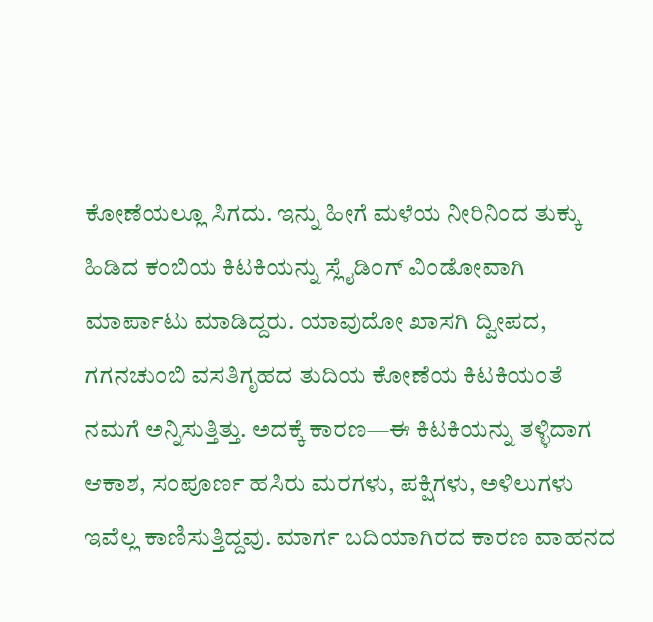ಕೋಣೆಯಲ್ಲೂ ಸಿಗದು. ಇನ್ನು ಹೀಗೆ ಮಳೆಯ ನೀರಿನಿಂದ ತುಕ್ಕು ಹಿಡಿದ ಕಂಬಿಯ ಕಿಟಕಿಯನ್ನು ಸ್ಲೈಡಿಂಗ್ ವಿಂಡೋವಾಗಿ ಮಾರ್ಪಾಟು ಮಾಡಿದ್ದರು. ಯಾವುದೋ ಖಾಸಗಿ ದ್ವೀಪದ, ಗಗನಚುಂಬಿ ವಸತಿಗೃಹದ ತುದಿಯ ಕೋಣೆಯ ಕಿಟಕಿಯಂತೆ ನಮಗೆ ಅನ್ನಿಸುತ್ತಿತ್ತು. ಅದಕ್ಕೆ ಕಾರಣ—ಈ ಕಿಟಕಿಯನ್ನು ತಳ್ಳಿದಾಗ ಆಕಾಶ, ಸಂಪೂರ್ಣ ಹಸಿರು ಮರಗಳು, ಪಕ್ಷಿಗಳು, ಅಳಿಲುಗಳು ಇವೆಲ್ಲ ಕಾಣಿಸುತ್ತಿದ್ದವು. ಮಾರ್ಗ ಬದಿಯಾಗಿರದ ಕಾರಣ ವಾಹನದ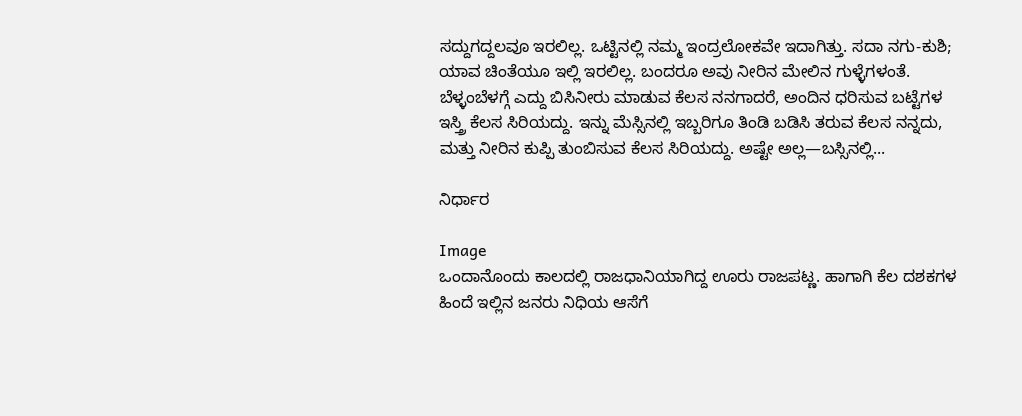ಸದ್ದುಗದ್ದಲವೂ ಇರಲಿಲ್ಲ. ಒಟ್ಟಿನಲ್ಲಿ ನಮ್ಮ ಇಂದ್ರಲೋಕವೇ ಇದಾಗಿತ್ತು. ಸದಾ ನಗು-ಕುಶಿ; ಯಾವ ಚಿಂತೆಯೂ ಇಲ್ಲಿ ಇರಲಿಲ್ಲ. ಬಂದರೂ ಅವು ನೀರಿನ ಮೇಲಿನ ಗುಳ್ಳೆಗಳಂತೆ. ಬೆಳ್ಳಂಬೆಳಗ್ಗೆ ಎದ್ದು ಬಿಸಿನೀರು ಮಾಡುವ ಕೆಲಸ ನನಗಾದರೆ, ಅಂದಿನ ಧರಿಸುವ ಬಟ್ಟೆಗಳ ಇಸ್ತ್ರಿ ಕೆಲಸ ಸಿರಿಯದ್ದು. ಇನ್ನು ಮೆಸ್ಸಿನಲ್ಲಿ ಇಬ್ಬರಿಗೂ ತಿಂಡಿ ಬಡಿಸಿ ತರುವ ಕೆಲಸ ನನ್ನದು, ಮತ್ತು ನೀರಿನ ಕುಪ್ಪಿ ತುಂಬಿಸುವ ಕೆಲಸ ಸಿರಿಯದ್ದು. ಅಷ್ಟೇ ಅಲ್ಲ—ಬಸ್ಸಿನಲ್ಲಿ...

ನಿರ್ಧಾರ

Image
ಒಂದಾನೊಂದು ಕಾಲದಲ್ಲಿ ರಾಜಧಾನಿಯಾಗಿದ್ದ ಊರು ರಾಜಪಟ್ಣ. ಹಾಗಾಗಿ ಕೆಲ ದಶಕಗಳ ಹಿಂದೆ ಇಲ್ಲಿನ ಜನರು ನಿಧಿಯ ಆಸೆಗೆ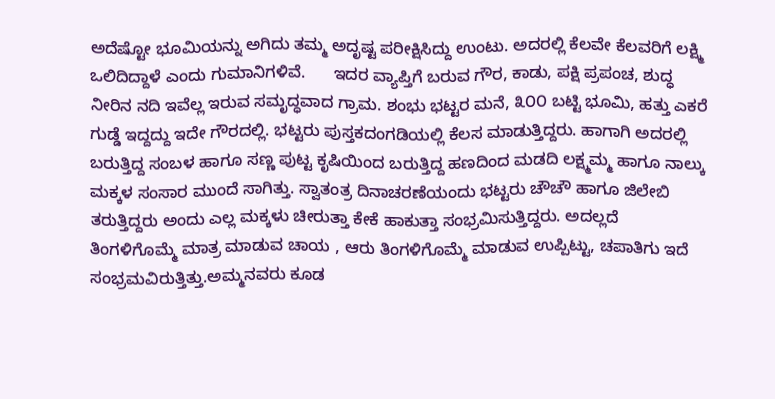ಅದೆಷ್ಟೋ ಭೂಮಿಯನ್ನು ಅಗಿದು ತಮ್ಮ ಅದೃಷ್ಟ ಪರೀಕ್ಷಿಸಿದ್ದು ಉಂಟು. ಅದರಲ್ಲಿ ಕೆಲವೇ ಕೆಲವರಿಗೆ ಲಕ್ಷ್ಮಿ ಒಲಿದಿದ್ದಾಳೆ ಎಂದು ಗುಮಾನಿಗಳಿವೆ.      ಇದರ ವ್ಯಾಪ್ತಿಗೆ ಬರುವ ಗೌರ, ಕಾಡು, ಪಕ್ಷಿ ಪ್ರಪಂಚ, ಶುದ್ಧ ನೀರಿನ ನದಿ ಇವೆಲ್ಲ ಇರುವ ಸಮೃದ್ಧವಾದ ಗ್ರಾಮ. ಶಂಭು ಭಟ್ಟರ ಮನೆ, ೩೦೦ ಬಟ್ಟಿ ಭೂಮಿ, ಹತ್ತು ಎಕರೆ ಗುಡ್ಡೆ ಇದ್ದದ್ದು ಇದೇ ಗೌರದಲ್ಲಿ. ಭಟ್ಟರು ಪುಸ್ತಕದಂಗಡಿಯಲ್ಲಿ ಕೆಲಸ ಮಾಡುತ್ತಿದ್ದರು. ಹಾಗಾಗಿ ಅದರಲ್ಲಿ ಬರುತ್ತಿದ್ದ ಸಂಬಳ ಹಾಗೂ ಸಣ್ಣ ಪುಟ್ಟ ಕೃಷಿಯಿಂದ ಬರುತ್ತಿದ್ದ ಹಣದಿಂದ ಮಡದಿ ಲಕ್ಷ್ಮಮ್ಮ ಹಾಗೂ ನಾಲ್ಕು ಮಕ್ಕಳ ಸಂಸಾರ ಮುಂದೆ ಸಾಗಿತ್ತು. ಸ್ವಾತಂತ್ರ ದಿನಾಚರಣೆಯಂದು ಭಟ್ಟರು ಚೌಚೌ ಹಾಗೂ ಜಿಲೇಬಿ ತರುತ್ತಿದ್ದರು ಅಂದು ಎಲ್ಲ ಮಕ್ಕಳು ಚೀರುತ್ತಾ ಕೇಕೆ ಹಾಕುತ್ತಾ ಸಂಭ್ರಮಿಸುತ್ತಿದ್ದರು. ಅದಲ್ಲದೆ ತಿಂಗಳಿಗೊಮ್ಮೆ ಮಾತ್ರ ಮಾಡುವ ಚಾಯ , ಆರು ತಿಂಗಳಿಗೊಮ್ಮೆ ಮಾಡುವ ಉಪ್ಪಿಟ್ಟು, ಚಪಾತಿಗು ಇದೆ  ಸಂಭ್ರಮವಿರುತ್ತಿತ್ತು.ಅಮ್ಮನವರು ಕೂಡ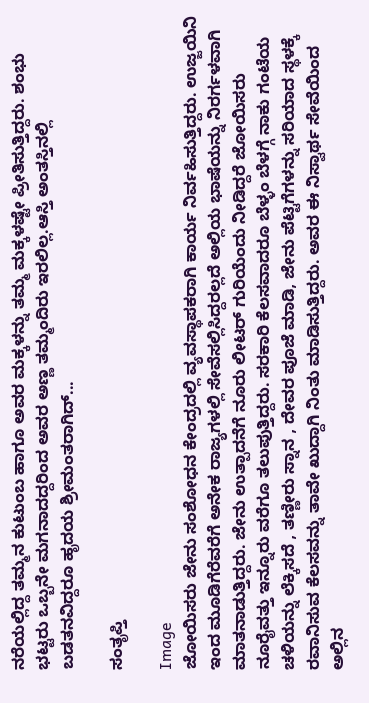ನರೆಯಲ್ಲಿದ್ದ ತಮ್ಮನ ಕುಟುಂಬ ಹಾಗೂ ಅವರ ಮಕ್ಕಳನ್ನು ತಮ್ಮ ಮಕ್ಕಳಷ್ಟೇ ಪ್ರೀತಿಸುತ್ತಿದ್ದರು. ಶಂಭು ಭಟ್ಟರು ಒಬ್ಬನೇ ಮಗನಾದದ್ದರಿಂದ ಅವರ ಅಣ್ಣ ತಮ್ಮಂದಿರು ಇರಲಿಲ್ಲ.ಆಸ್ತಿ ಅಂತಸ್ತಿನಲ್ಲಿ ಬಡತನವಿದ್ದರೂ ಹೃದಯ ಶ್ರೀಮಂತರಾಗಿದ್...

ಸಂತೃಪ್ತಿ

Image
ಜೋಯಿಸರು ಜೇನು ಸಂಶೋಧನ ಕೇಂದ್ರದಲ್ಲಿ ವ್ಯವಸ್ಥಾಪಕರಾಗಿ ಕಾರ್ಯ ನಿರ್ವಹಿಸುತ್ತಿದ್ದರು. ಉಜ್ಜಯಿನಿ ಇಂದ ಮೂಡಿಗೆರೆವರೆಗೆ ಅನೇಕ ರಾಜ್ಯಗಳಲ್ಲಿ ಸೇವೆಸಲ್ಲಿಸಿದ್ದರಲ್ಲದೆ ಅಲ್ಲಿಯ ಭಾಷೆಯನ್ನು ನಿರರ್ಗಳವಾಗಿ ಮಾತನಾಡುತ್ತಿದ್ದರು. ಜೇನು ಉತ್ಪಾದನೆಗೆ ನೂರು ಲೀಟರ್ ಗುರಿಯೆಂದು ನೀಡಿದ್ದರೆ ಜೋಯಿಸರು ನೂರೈವತ್ತು ಇನ್ನೂರು ವರೆಗೂ ತಲುಪುತ್ತಿದ್ದರು. ಸರಕಾರಿ ಕೆಲಸವಾದರೂ ಬೆಳ್ಳಂ ಬೆಳಗ್ಗೆ ನಾಕು ಗಂಟೆಯ ಚಳಿಯನ್ನು ಲೆಕ್ಕಿಸದೆ , ತಣ್ಣೀರು ಸ್ನಾನ , ದೇವರ ಪೂಜೆ ಮಾಡಿ, ಜೇನು ಪೆಟ್ಟಿಗೆಗಳನ್ನು ಸರಿಯಾದ ಸ್ಥಳಕ್ಕೆ ರವಾನಿಸುವ ಕೆಲಸವನ್ನು ತಾವೇ ಖುದ್ದಾಗಿ ನಿಂತು ಮಾಡಿಸುತ್ತಿದ್ದರು. ಅವರ ಈ ನಿಸ್ವಾರ್ಥ ಸೇವೆಯಿಂದ ಅಲ್ಲಿನ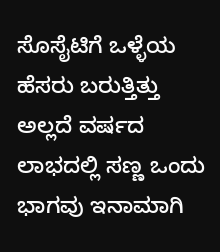ಸೊಸೈಟಿಗೆ ಒಳ್ಳೆಯ ಹೆಸರು ಬರುತ್ತಿತ್ತು ಅಲ್ಲದೆ ವರ್ಷದ ಲಾಭದಲ್ಲಿ ಸಣ್ಣ ಒಂದು ಭಾಗವು ಇನಾಮಾಗಿ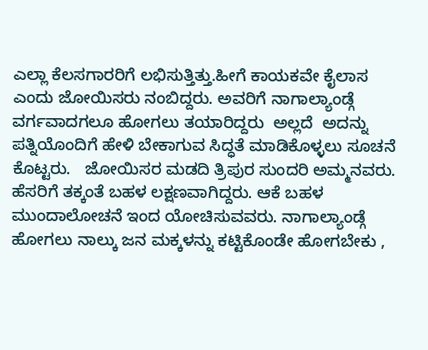ಎಲ್ಲಾ ಕೆಲಸಗಾರರಿಗೆ ಲಭಿಸುತ್ತಿತ್ತು.ಹೀಗೆ ಕಾಯಕವೇ ಕೈಲಾಸ ಎಂದು ಜೋಯಿಸರು ನಂಬಿದ್ದರು. ಅವರಿಗೆ ನಾಗಾಲ್ಯಾಂಡ್ಗೆ ವರ್ಗವಾದಗಲೂ ಹೋಗಲು ತಯಾರಿದ್ದರು  ಅಲ್ಲದೆ  ಅದನ್ನು ಪತ್ನಿಯೊಂದಿಗೆ ಹೇಳಿ ಬೇಕಾಗುವ ಸಿದ್ಧತೆ ಮಾಡಿಕೊಳ್ಳಲು ಸೂಚನೆ ಕೊಟ್ಟರು.   ಜೋಯಿಸರ ಮಡದಿ ತ್ರಿಪುರ ಸುಂದರಿ ಅಮ್ಮನವರು. ಹೆಸರಿಗೆ ತಕ್ಕಂತೆ ಬಹಳ ಲಕ್ಷಣವಾಗಿದ್ದರು. ಆಕೆ ಬಹಳ ಮುಂದಾಲೋಚನೆ ಇಂದ ಯೋಚಿಸುವವರು. ನಾಗಾಲ್ಯಾಂಡ್ಗೆ ಹೋಗಲು ನಾಲ್ಕು ಜನ ಮಕ್ಕಳನ್ನು ಕಟ್ಟಿಕೊಂಡೇ ಹೋಗಬೇಕು ,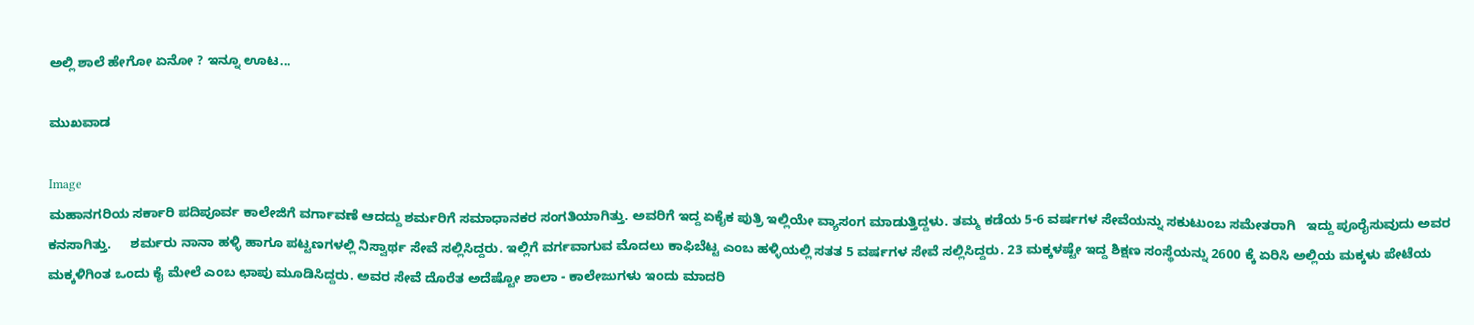ಅಲ್ಲಿ ಶಾಲೆ ಹೇಗೋ ಏನೋ ? ಇನ್ನೂ ಊಟ...

ಮುಖವಾಡ

Image
ಮಹಾನಗರಿಯ ಸರ್ಕಾರಿ ಪದಿಪೂರ್ವ ಕಾಲೇಜಿಗೆ ವರ್ಗಾವಣೆ ಆದದ್ದು ಶರ್ಮರಿಗೆ ಸಮಾಧಾನಕರ ಸಂಗತಿಯಾಗಿತ್ತು. ಅವರಿಗೆ ಇದ್ದ ಏಕೈಕ ಪುತ್ರಿ ಇಲ್ಲಿಯೇ ವ್ಯಾಸಂಗ ಮಾಡುತ್ತಿದ್ದಳು. ತಮ್ಮ ಕಡೆಯ 5-6 ವರ್ಷಗಳ ಸೇವೆಯನ್ನು ಸಕುಟುಂಬ ಸಮೇತರಾಗಿ   ಇದ್ದು ಪೂರೈಸುವುದು ಅವರ ಕನಸಾಗಿತ್ತು.     ಶರ್ಮರು ನಾನಾ ಹಳ್ಳಿ ಹಾಗೂ ಪಟ್ಟಣಗಳಲ್ಲಿ ನಿಸ್ವಾರ್ಥ ಸೇವೆ ಸಲ್ಲಿಸಿದ್ದರು. ಇಲ್ಲಿಗೆ ವರ್ಗವಾಗುವ ಮೊದಲು ಕಾಫಿಬೆಟ್ಟ ಎಂಬ ಹಳ್ಳಿಯಲ್ಲಿ ಸತತ 5 ವರ್ಷಗಳ ಸೇವೆ ಸಲ್ಲಿಸಿದ್ದರು. 23 ಮಕ್ಕಳಷ್ಟೇ ಇದ್ದ ಶಿಕ್ಷಣ ಸಂಸ್ಥೆಯನ್ನು 2600 ಕ್ಕೆ ಏರಿಸಿ ಅಲ್ಲಿಯ ಮಕ್ಕಳು ಪೇಟೆಯ ಮಕ್ಕಳಿಗಿಂತ ಒಂದು ಕೈ ಮೇಲೆ ಎಂಬ ಛಾಪು ಮೂಡಿಸಿದ್ದರು. ಅವರ ಸೇವೆ ದೊರೆತ ಅದೆಷ್ಟೋ ಶಾಲಾ - ಕಾಲೇಜುಗಳು ಇಂದು ಮಾದರಿ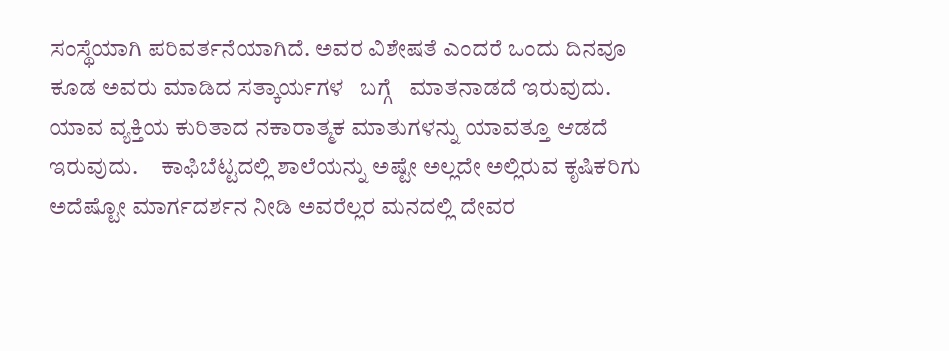ಸಂಸ್ಥೆಯಾಗಿ ಪರಿವರ್ತನೆಯಾಗಿದೆ. ಅವರ ವಿಶೇಷತೆ ಎಂದರೆ ಒಂದು ದಿನವೂ ಕೂಡ ಅವರು ಮಾಡಿದ ಸತ್ಕಾರ್ಯಗಳ   ಬಗ್ಗೆ   ಮಾತನಾಡದೆ ಇರುವುದು. ಯಾವ ವ್ಯಕ್ತಿಯ ಕುರಿತಾದ ನಕಾರಾತ್ಮಕ ಮಾತುಗಳನ್ನು ಯಾವತ್ತೂ ಆಡದೆ ಇರುವುದು.     ಕಾಫಿಬೆಟ್ಟದಲ್ಲಿ ಶಾಲೆಯನ್ನು ಅಷ್ಟೇ ಅಲ್ಲದೇ ಅಲ್ಲಿರುವ ಕೃಷಿಕರಿಗು ಅದೆಷ್ಟೋ ಮಾರ್ಗದರ್ಶನ ನೀಡಿ ಅವರೆಲ್ಲರ ಮನದಲ್ಲಿ ದೇವರ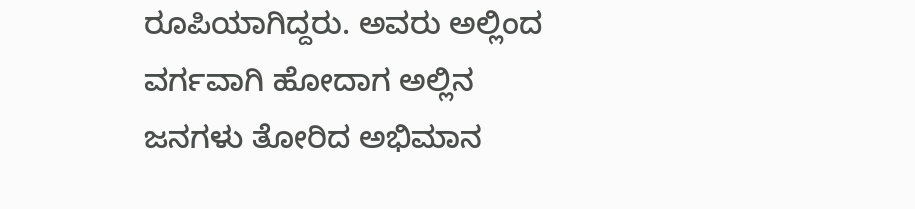ರೂಪಿಯಾಗಿದ್ದರು. ಅವರು ಅಲ್ಲಿಂದ ವರ್ಗವಾಗಿ ಹೋದಾಗ ಅಲ್ಲಿನ ಜನಗಳು ತೋರಿದ ಅಭಿಮಾನ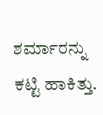ಶರ್ಮಾರನ್ನು ಕಟ್ಟಿ ಹಾಕಿತ್ತು.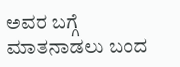ಅವರ ಬಗ್ಗೆ ಮಾತನಾಡಲು ಬಂದ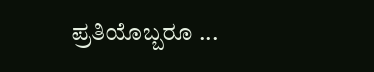ಪ್ರತಿಯೊಬ್ಬರೂ ...